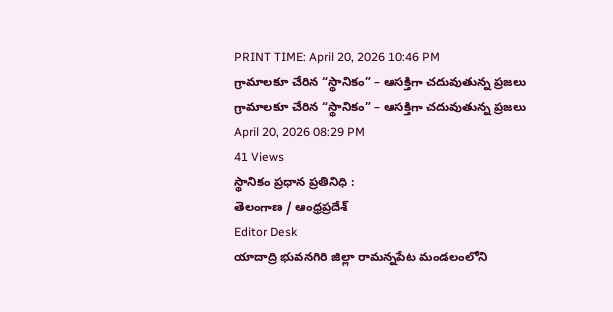PRINT TIME: April 20, 2026 10:46 PM
గ్రామాలకూ చేరిన “స్థానికం” – ఆసక్తిగా చదువుతున్న ప్రజలు
గ్రామాలకూ చేరిన “స్థానికం” – ఆసక్తిగా చదువుతున్న ప్రజలు
April 20, 2026 08:29 PM
41 Views
స్థానికం ప్రధాన ప్రతినిధి :
తెలంగాణ / ఆంధ్రప్రదేశ్
Editor Desk
యాదాద్రి భువనగిరి జిల్లా రామన్నపేట మండలంలోని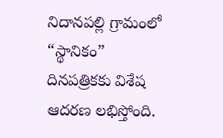నిదానపల్లి గ్రామంలో “స్థానికం” దినపత్రికకు విశేష ఆదరణ లభిస్తోంది.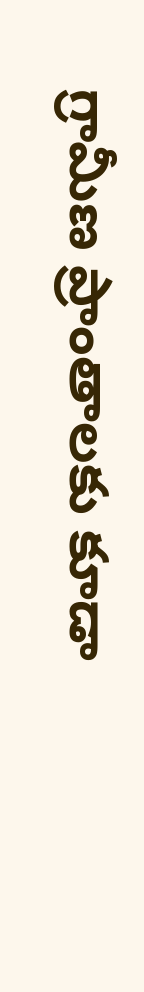గ్రామీణ ప్రాంతాలకు కూడా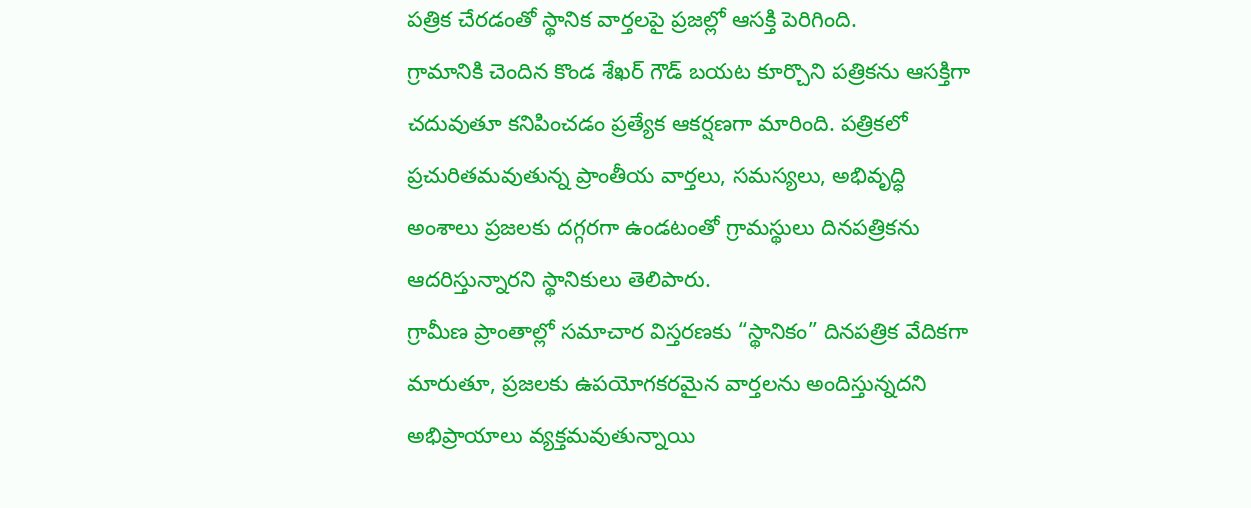పత్రిక చేరడంతో స్థానిక వార్తలపై ప్రజల్లో ఆసక్తి పెరిగింది.
గ్రామానికి చెందిన కొండ శేఖర్ గౌడ్ బయట కూర్చొని పత్రికను ఆసక్తిగా చదువుతూ కనిపించడం ప్రత్యేక ఆకర్షణగా మారింది. పత్రికలో ప్రచురితమవుతున్న ప్రాంతీయ వార్తలు, సమస్యలు, అభివృద్ధి అంశాలు ప్రజలకు దగ్గరగా ఉండటంతో గ్రామస్థులు దినపత్రికను ఆదరిస్తున్నారని స్థానికులు తెలిపారు.
గ్రామీణ ప్రాంతాల్లో సమాచార విస్తరణకు “స్థానికం” దినపత్రిక వేదికగా మారుతూ, ప్రజలకు ఉపయోగకరమైన వార్తలను అందిస్తున్నదని అభిప్రాయాలు వ్యక్తమవుతున్నాయి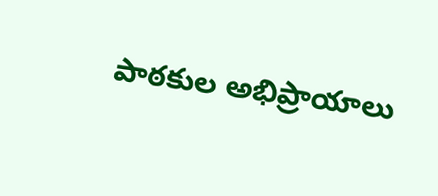పాఠకుల అభిప్రాయాలు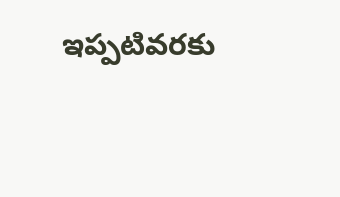ఇప్పటివరకు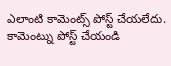ఎలాంటి కామెంట్స్ పోస్ట్ చేయలేదు.
కామెంట్ను పోస్ట్ చేయండి